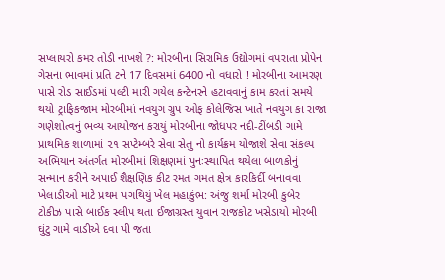સપ્લાયરો કમર તોડી નાખશે ?: મોરબીના સિરામિક ઉદ્યોગમાં વપરાતા પ્રોપેન ગેસના ભાવમાં પ્રતિ ટને 17 દિવસમાં 6400 નો વધારો ! મોરબીના આમરણ પાસે રોડ સાઈડમાં પલ્ટી મારી ગયેલ કન્ટેનરને હટાવવાનું કામ કરતાં સમયે થયો ટ્રાફિકજામ મોરબીમાં નવયુગ ગ્રુપ ઓફ કોલેજિસ ખાતે નવયુગ કા રાજા  ગણેશોત્વનું ભવ્ય આયોજન કરાયું મોરબીના જોધપર નદી-ટીંબડી ગામે પ્રાથમિક શાળામાં ૨૧ સપ્ટેમ્બરે સેવા સેતુ નો કાર્યક્રમ યોજાશે સેવા સંકલ્પ અભિયાન અંતર્ગત મોરબીમાં શિક્ષણમાં પુનઃસ્થાપિત થયેલા બાળકોનું સન્માન કરીને અપાઈ શૈક્ષણિક કીટ રમત ગમત ક્ષેત્ર કારકિર્દી બનાવવા ખેલાડીઓ માટે પ્રથમ પગથિયું ખેલ મહાકુંભ: અંજુ શર્મા મોરબી કુબેર ટોકીઝ પાસે બાઈક સ્લીપ થતા ઈજાગ્રસ્ત યુવાન રાજકોટ ખસેડાયો મોરબી ઘુંટુ ગામે વાડીએ દવા પી જતા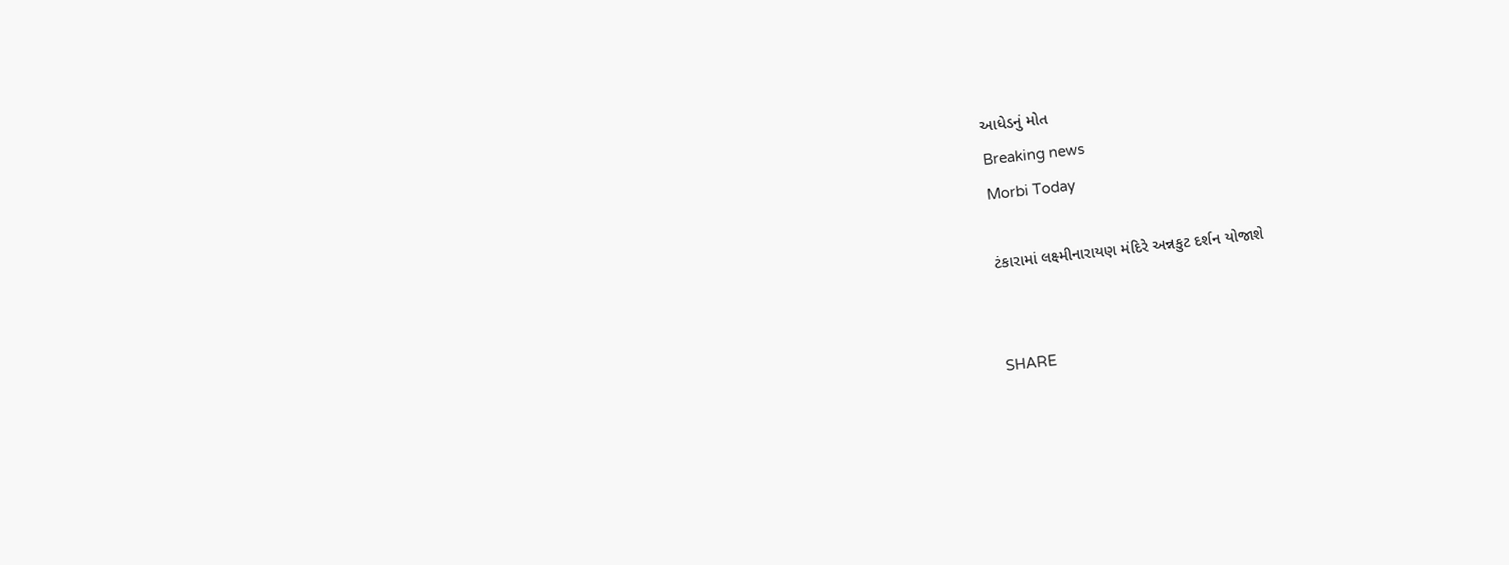આધેડનું મોત
Breaking news
Morbi Today

ટંકારામાં લક્ષ્મીનારાયણ મંદિરે અન્નકુટ દર્શન યોજાશે


SHARE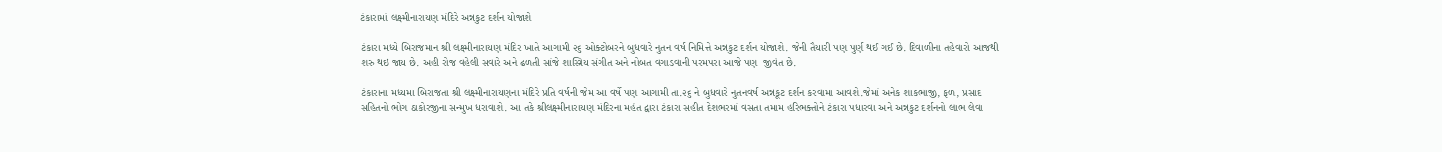ટંકારામાં લક્ષ્મીનારાયણ મંદિરે અન્નકુટ દર્શન યોજાશે

ટંકારા મધ્યે બિરાજમાન શ્રી લક્ષ્મીનારાયણ મંદિર ખાતે આગામી ૨૬ ઓક્ટોબરને બુધવારે નુતન વર્ષ નિમિત્તે અન્નકુટ દર્શન યોજાશે. જેની તૈયારી પણ પુર્ણ થઈ ગઈ છે. દિવાળીના તહેવારો આજથી  શરુ થઇ જાય છે. અહી રોજ વહેલી સવારે અને ઢળતી સાંજે શાસ્ત્રિય સંગીત અને નોબત વગાડવાની પરમપરા આજે પણ  જીવંત છે.

ટંકારાના મધ્યમા બિરાજતા શ્રી લક્ષ્મીનારાયણના મંદિરે પ્રતિ વર્ષની જેમ આ વર્ષે પણ આગામી તા.૨૬ ને બુધવારે નુતનવર્ષ અન્નકૂટ દર્શન કરવામા આવશે.જેમાં અનેક શાકભાજી, ફળ, પ્રસાદ સહિતનો ભોગ ઠાકોરજીના સન્મુખ ધરાવાશે. આ તકે શ્રીલક્ષ્મીનારાયણ મંદિરના મહંત દ્વારા ટંકારા સહીત દેશભરમાં વસતા તમામ હરિભક્તોને ટંકારા પધારવા અને અન્નકુટ દર્શનનો લાભ લેવા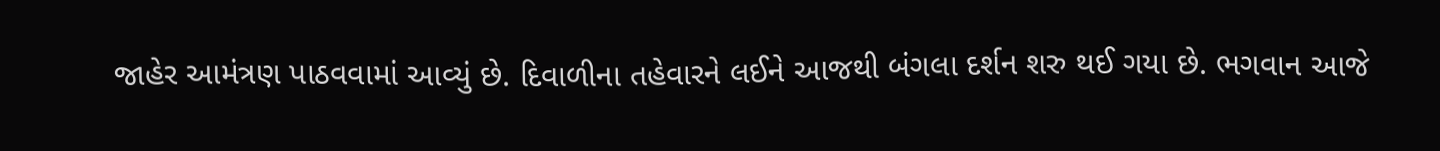જાહેર આમંત્રણ પાઠવવામાં આવ્યું છે. દિવાળીના તહેવારને લઈને આજથી બંગલા દર્શન શરુ થઈ ગયા છે. ભગવાન આજે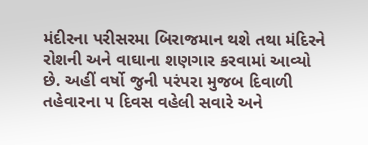મંદીરના પરીસરમા બિરાજમાન થશે તથા મંદિરને રોશની અને વાઘાના શણગાર કરવામાં આવ્યો છે. અહીં વર્ષો જુની પરંપરા મુજબ દિવાળી તહેવારના ૫ દિવસ વહેલી સવારે અને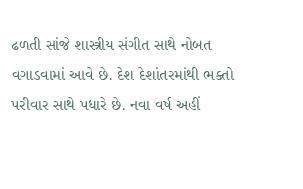ઢળતી સાંજે શાસ્ત્રીય સંગીત સાથે નોબત વગાડવામાં આવે છે. દેશ દેશાંતરમાંથી ભક્તો પરીવાર સાથે પધારે છે. નવા વર્ષ અહીં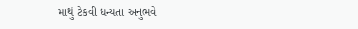માથું ટેકવી ધન્યતા અનુભવે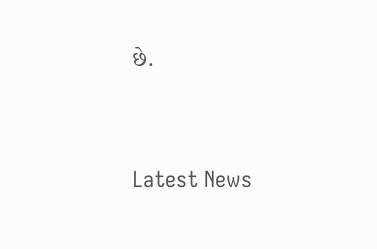છે.




Latest News